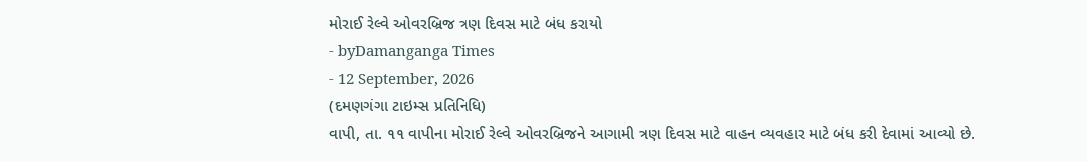મોરાઈ રેલ્વે ઓવરબ્રિજ ત્રણ દિવસ માટે બંધ કરાયો
- byDamanganga Times
- 12 September, 2026
(દમણગંગા ટાઇમ્સ પ્રતિનિધિ)
વાપી, તા. ૧૧ વાપીના મોરાઈ રેલ્વે ઓવરબ્રિજને આગામી ત્રણ દિવસ માટે વાહન વ્યવહાર માટે બંધ કરી દેવામાં આવ્યો છે.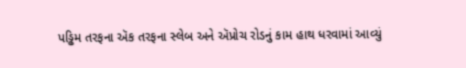પડ્ઢિમ તરફના ઍક તરફના સ્લેબ અને ઍપ્રોચ રોડનું કામ હાથ ધરવામાં આવ્યું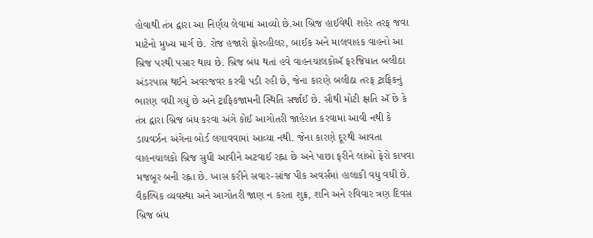હોવાથી તંત્ર દ્વારા આ નિર્ણય લેવામાં આવ્યો છે.આ બ્રિજ હાઈવેથી શહેર તરફ જવા માટેનો મુખ્ય માર્ગ છે. રોજ હજારો ફોરવ્હીલર, બાઈક અને માલવાહક વાહનો આ બ્રિજ પરથી પસાર થાય છે. બ્રિજ બંધ થતાં હવે વાહનચાલકોઍ ફરજિયાત બલીઠા અંડરપાસ થઈને અવરજવર કરવી પડી રહી છે, જેના કારણે બલીઠા તરફ ટ્રાફિકનું ભારણ વધી ગયું છે અને ટ્રાફિકજામની સ્થિતિ સર્જાઈ છે. સૌથી મોટી ક્ષતિ ઍ છે કે તંત્ર દ્વારા બ્રિજ બંધ કરવા અંગે કોઈ આગોતરી જાહેરાત કરવામાં આવી નથી કે ડાયવર્ઝન અંગેના બોર્ડ લગાવવામાં આવ્યા નથી. જેના કારણે દૂરથી આવતા વાહનચાલકો બ્રિજ સુધી આવીને અટવાઈ રહ્ના છે અને પાછા ફરીને લાંબો ફેરો કાપવા મજબૂર બની રહ્ના છે. ખાસ કરીને સવાર-સાંજ પીક અવર્સમાં હાલાકી વધુ વધી છે. વૈકલ્પિક વ્યવસ્થા અને આગોતરી જાણ ન કરતા શુક્ર, શનિ અને રવિવાર ત્રણ દિવસ બ્રિજ બંધ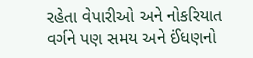રહેતા વેપારીઓ અને નોકરિયાત વર્ગને પણ સમય અને ઈંધણનો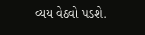વ્યય વેઠવો પડશે.